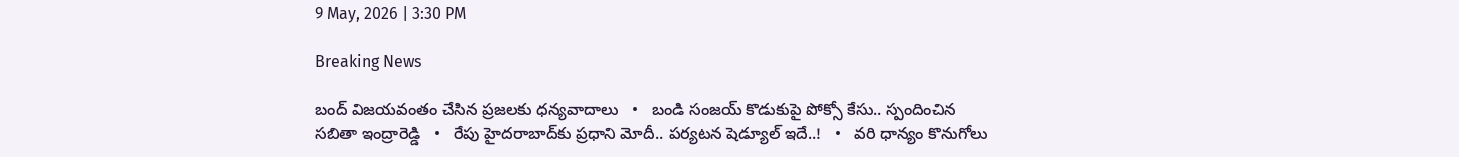9 May, 2026 | 3:30 PM

Breaking News

బంద్ విజయవంతం చేసిన ప్రజలకు ధన్యవాదాలు   •   బండి సంజయ్ కొడుకుపై పోక్సో కేసు.. స్పందించిన సబితా ఇంద్రారెడ్డి   •   రేపు హైదరాబాద్‌కు ప్రధాని మోదీ.. పర్యటన షెడ్యూల్‌ ఇదే..!   •   వరి ధాన్యం కొనుగోలు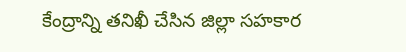కేంద్రాన్ని తనిఖీ చేసిన జిల్లా సహకార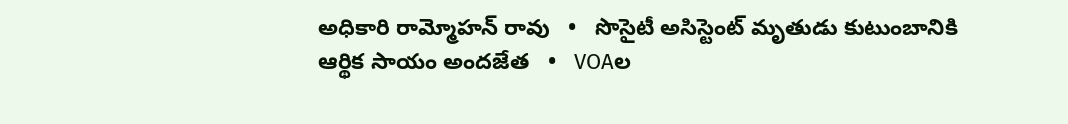అధికారి రామ్మోహన్ రావు   •   సొసైటీ అసిస్టెంట్ మృతుడు కుటుంబానికి ఆర్థిక సాయం అందజేత   •   VOAల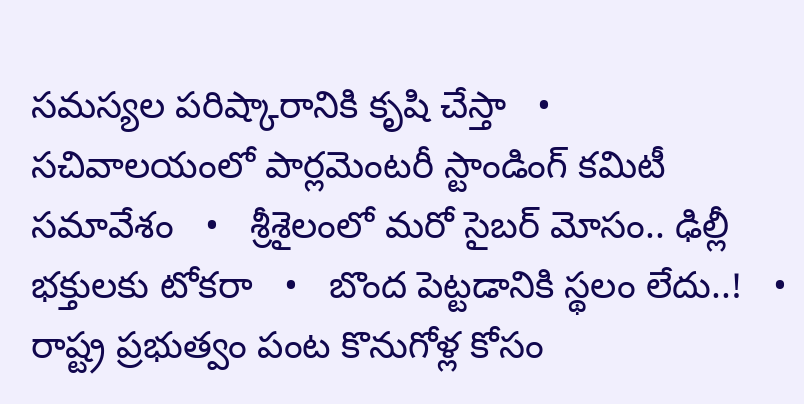సమస్యల పరిష్కారానికి కృషి చేస్తా   •   సచివాలయంలో పార్లమెంటరీ స్టాండింగ్ కమిటీ సమావేశం   •   శ్రీశైలంలో మరో సైబర్ మోసం.. ఢిల్లీ భక్తులకు టోకరా   •   బొంద పెట్టడానికి స్థలం లేదు..!   •   రాష్ట్ర ప్రభుత్వం పంట కొనుగోళ్ల కోసం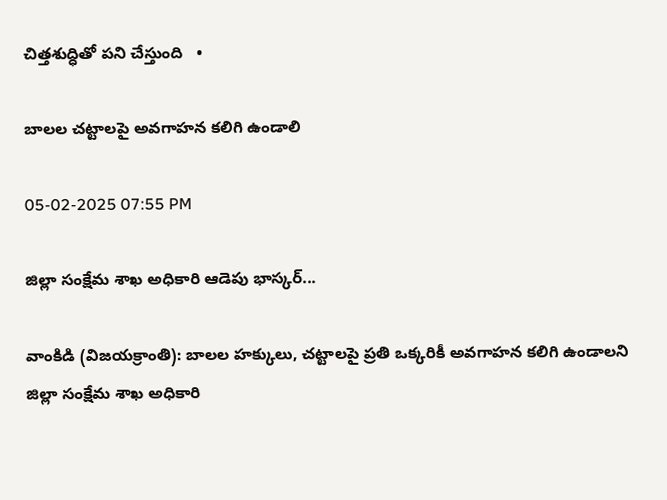చిత్తశుద్ధితో పని చేస్తుంది   •

బాలల చట్టాలపై అవగాహన కలిగి ఉండాలి

05-02-2025 07:55 PM

జిల్లా సంక్షేమ శాఖ అధికారి ఆడెపు భాస్కర్...

వాంకిడి (విజయక్రాంతి): బాలల హక్కులు, చట్టాలపై ప్రతి ఒక్కరికీ అవగాహన కలిగి ఉండాలని జిల్లా సంక్షేమ శాఖ అధికారి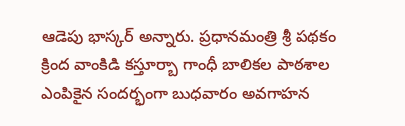ఆడెపు భాస్కర్ అన్నారు. ప్రధానమంత్రి శ్రీ పథకం క్రింద వాంకిడి కస్తూర్బా గాంధీ బాలికల పాఠశాల ఎంపికైన సందర్భంగా బుధవారం అవగాహన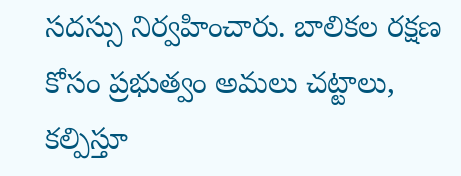సదస్సు నిర్వహించారు. బాలికల రక్షణ కోసం ప్రభుత్వం అమలు చట్టాలు, కల్పిస్తూ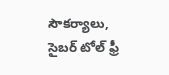సౌకర్యాలు, సైబర్ టోల్ ఫ్రీ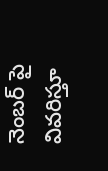నెంబర్ పై వివరిస్తూ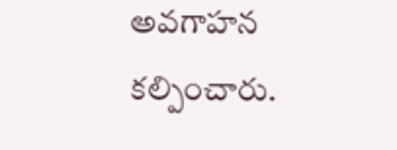అవగాహన కల్పించారు.